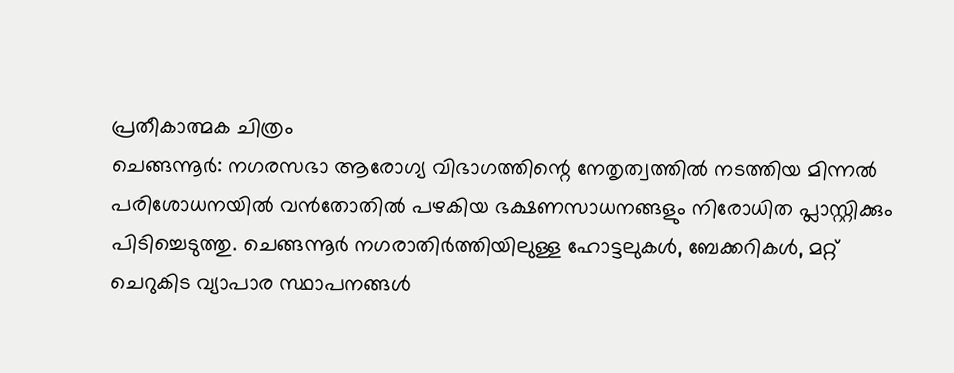പ്രതീകാത്മക ചിത്രം
ചെങ്ങന്നൂർ: നഗരസഭാ ആരോഗ്യ വിഭാഗത്തിന്റെ നേതൃത്വത്തിൽ നടത്തിയ മിന്നൽ പരിശോധനയിൽ വൻതോതിൽ പഴകിയ ഭക്ഷണസാധനങ്ങളും നിരോധിത പ്ലാസ്റ്റിക്കും പിടിച്ചെടുത്തു. ചെങ്ങന്നൂർ നഗരാതിർത്തിയിലുള്ള ഹോട്ടലുകൾ, ബേക്കറികൾ, മറ്റ് ചെറുകിട വ്യാപാര സ്ഥാപനങ്ങൾ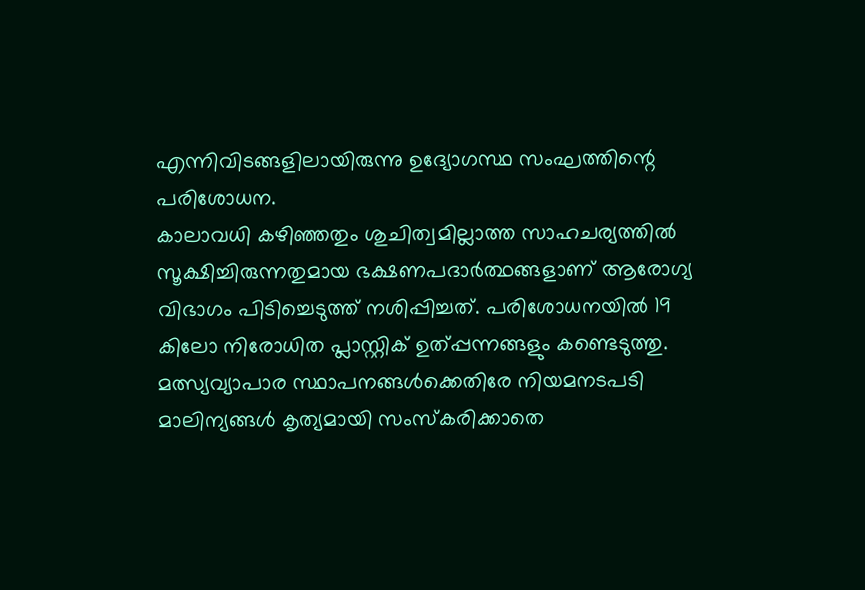എന്നിവിടങ്ങളിലായിരുന്നു ഉദ്യോഗസ്ഥ സംഘത്തിന്റെ പരിശോധന.
കാലാവധി കഴിഞ്ഞതും ശുചിത്വമില്ലാത്ത സാഹചര്യത്തിൽ സൂക്ഷിച്ചിരുന്നതുമായ ഭക്ഷണപദാർത്ഥങ്ങളാണ് ആരോഗ്യ വിഭാഗം പിടിച്ചെടുത്ത് നശിപ്പിച്ചത്. പരിശോധനയിൽ 19 കിലോ നിരോധിത പ്ലാസ്റ്റിക് ഉത്പ്പന്നങ്ങളും കണ്ടെടുത്തു.
മത്സ്യവ്യാപാര സ്ഥാപനങ്ങൾക്കെതിരേ നിയമനടപടി
മാലിന്യങ്ങൾ കൃത്യമായി സംസ്കരിക്കാതെ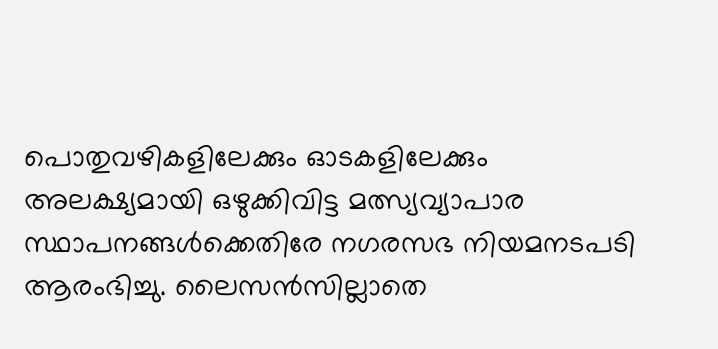പൊതുവഴികളിലേക്കും ഓടകളിലേക്കും അലക്ഷ്യമായി ഒഴുക്കിവിട്ട മത്സ്യവ്യാപാര സ്ഥാപനങ്ങൾക്കെതിരേ നഗരസഭ നിയമനടപടി ആരംഭിച്ചു. ലൈസൻസില്ലാതെ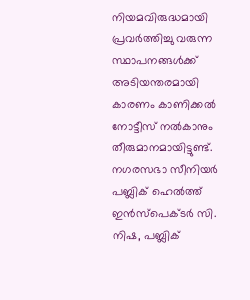നിയമവിരുദ്ധമായി പ്രവർത്തിച്ചു വരുന്ന സ്ഥാപനങ്ങൾക്ക് അടിയന്തരമായി കാരണം കാണിക്കൽ നോട്ടീസ് നൽകാനും തീരുമാനമായിട്ടുണ്ട്. നഗരസഭാ സീനിയർ പബ്ലിക് ഹെൽത്ത് ഇൻസ്പെക്ടർ സി. നിഷ, പബ്ലിക്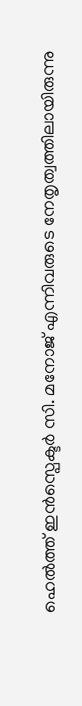ഹെൽത്ത് ഇൻസ്പെക്ടർ സി. മനോജ് എന്നിവരുടെ നേതൃത്വത്തിലായിരുന്നു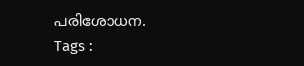പരിശോധന.
Tags :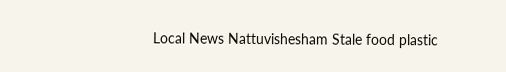Local News Nattuvishesham Stale food plastic